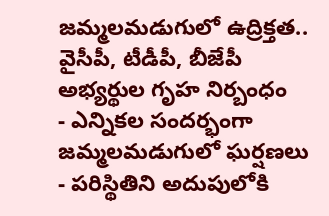జమ్మలమడుగులో ఉద్రిక్తత.. వైసీపీ, టీడీపీ, బీజేపీ అభ్యర్థుల గృహ నిర్బంధం
- ఎన్నికల సందర్భంగా జమ్మలమడుగులో ఘర్షణలు
- పరిస్థితిని అదుపులోకి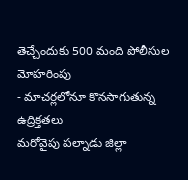తెచ్చేందుకు 500 మంది పోలీసుల మోహరింపు
- మాచర్లలోనూ కొనసాగుతున్న ఉద్రిక్తతలు
మరోవైపు పల్నాడు జిల్లా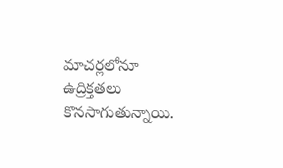మాచర్లలోనూ ఉద్రిక్తతలు కొనసాగుతున్నాయి.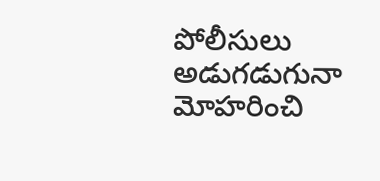పోలీసులు అడుగడుగునా మోహరించి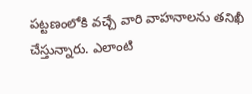పట్టణంలోకి వచ్చే వారి వాహనాలను తనిఖీ చేస్తున్నారు. ఎలాంటి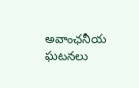అవాంఛనీయ ఘటనలు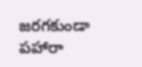జరగకుండా పహారా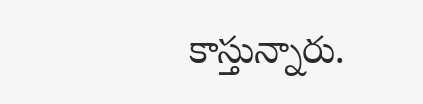కాస్తున్నారు.